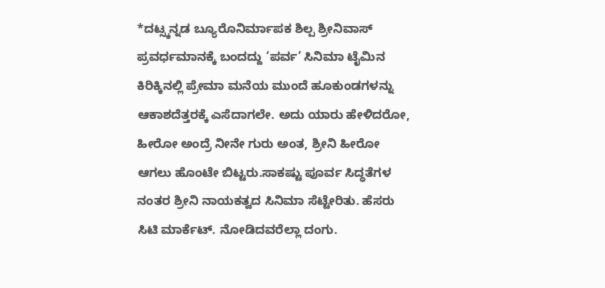*ದಟ್ಸ್ಕನ್ನಡ ಬ್ಯೂರೊನಿರ್ಮಾಪಕ ಶಿಲ್ಪ ಶ್ರೀನಿವಾಸ್ ಪ್ರವರ್ಧಮಾನಕ್ಕೆ ಬಂದದ್ದು ‘ಪರ್ವ’ ಸಿನಿಮಾ ಟೈಮಿನ ಕಿರಿಕ್ಕಿನಲ್ಲಿ ಪ್ರೇಮಾ ಮನೆಯ ಮುಂದೆ ಹೂಕುಂಡಗಳನ್ನು ಆಕಾಶದೆತ್ತರಕ್ಕೆ ಎಸೆದಾಗಲೇ. ಅದು ಯಾರು ಹೇಳಿದರೋ, ಹೀರೋ ಅಂದ್ರೆ ನೀನೇ ಗುರು ಅಂತ, ಶ್ರೀನಿ ಹೀರೋ ಆಗಲು ಹೊಂಟೇ ಬಿಟ್ಟರು.ಸಾಕಷ್ಟು ಪೂರ್ವ ಸಿದ್ಧತೆಗಳ ನಂತರ ಶ್ರೀನಿ ನಾಯಕತ್ವದ ಸಿನಿಮಾ ಸೆಟ್ಟೇರಿತು. ಹೆಸರು ಸಿಟಿ ಮಾರ್ಕೆಟ್. ನೋಡಿದವರೆಲ್ಲಾ ದಂಗು.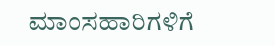ಮಾಂಸಹಾರಿಗಳಿಗೆ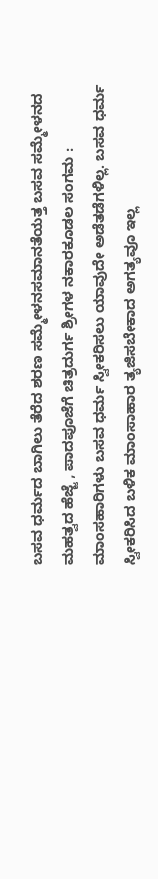ಬಸವ ಧರ್ಮದ ಬಾಗಿಲು ತೆರೆದ ಶರಣ ಸಮ್ಮೇಳನಸಮಾನತೆಯತ್ತ ಬಸವ ಸಮ್ಮೇಳನದ ಮಹತ್ವದ ಹೆಜ್ಜೆ , ಪಾದಪೂಜೆಗೆ ಚಿತ್ರದುರ್ಗ ಶ್ರೀಗಳ ನಕಾರಕೂಡಲ ಸಂಗಮ : ಮಾಂಸಹಾರಿಗಳು ಬಸವ ಧರ್ಮ ಸ್ವೀಕರಿಸಲು ಯಾವುದೇ ಅಡೆತಡೆಗಳಿಲ್ಲ. ಬಸವ ಧರ್ಮ ಸ್ವೀಕರಿಸಿದ ಬಳಿಕ ಮಾಂಸಾಹಾರ ತ್ಯಜಿಸಬೇಕಾದ ಅಗತ್ಯವೂ ಇಲ್ಲ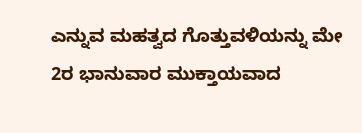ಎನ್ನುವ ಮಹತ್ವದ ಗೊತ್ತುವಳಿಯನ್ನು ಮೇ 2ರ ಭಾನುವಾರ ಮುಕ್ತಾಯವಾದ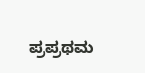ಪ್ರಪ್ರಥಮ